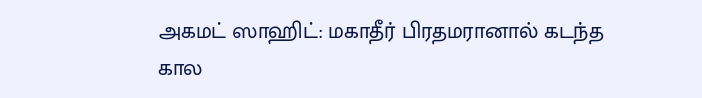அகமட் ஸாஹிட்: மகாதீர் பிரதமரானால் கடந்த கால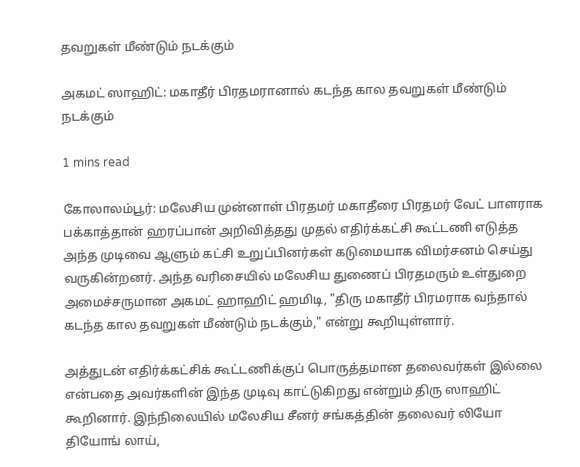தவறுகள் மீண்டும் நடக்கும்

அகமட் ஸாஹிட்: மகாதீர் பிரதமரானால் கடந்த கால தவறுகள் மீண்டும் நடக்கும்

1 mins read

கோலாலம்பூர்: மலேசிய முன்னாள் பிரதமர் மகாதீரை பிரதமர் வேட் பாளராக பக்காத்தான் ஹரப்பான் அறிவித்தது முதல் எதிர்க்கட்சி கூட்டணி எடுத்த அந்த முடிவை ஆளும் கட்சி உறுப்பினர்கள் கடுமையாக விமர்சனம் செய்து வருகின்றனர். அந்த வரிசையில் மலேசிய துணைப் பிரதமரும் உள்துறை அமைச்சருமான அகமட் ஹாஹிட் ஹமிடி, "திரு மகாதீர் பிரமராக வந்தால் கடந்த கால தவறுகள் மீண்டும் நடக்கும்," என்று கூறியுள்ளார்.

அத்துடன் எதிர்க்கட்சிக் கூட்டணிக்குப் பொருத்தமான தலைவர்கள் இல்லை என்பதை அவர்களின் இந்த முடிவு காட்டுகிறது என்றும் திரு ஸாஹிட் கூறினார். இந்நிலையில் மலேசிய சீனர் சங்கத்தின் தலைவர் லியோ தியோங் லாய்,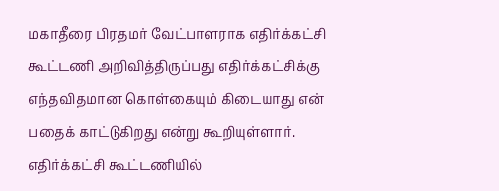மகாதீரை பிரதமர் வேட்பாளராக எதிர்க்கட்சி கூட்டணி அறிவித்திருப்பது எதிர்க்கட்சிக்கு எந்தவிதமான கொள்கையும் கிடையாது என் பதைக் காட்டுகிறது என்று கூறியுள்ளார். எதிர்க்கட்சி கூட்டணியில்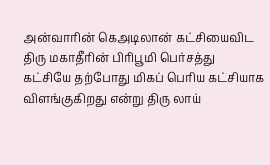அன்வாரின் கெஅடிலான் கட்சியைவிட திரு மகாதீரின் பிரிபூமி பெர்சத்து கட்சியே தற்போது மிகப் பெரிய கட்சியாக விளங்குகிறது என்று திரு லாய்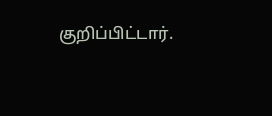குறிப்பிட்டார்.